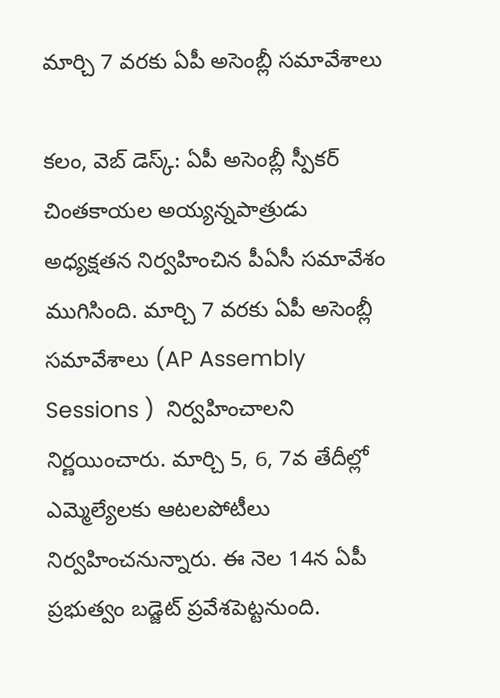మార్చి 7 వ‌ర‌కు ఏపీ అసెంబ్లీ స‌మావేశాలు

క‌లం, వెబ్ డెస్క్‌: ఏపీ అసెంబ్లీ స్పీక‌ర్ చింత‌కాయ‌ల అయ్య‌న్న‌పాత్రుడు అధ్య‌క్ష‌త‌న నిర్వ‌హించిన పీఏసీ స‌మావేశం ముగిసింది. మార్చి 7 వ‌ర‌కు ఏపీ అసెంబ్లీ స‌మావేశాలు (AP Assembly Sessions )  నిర్వ‌హించాల‌ని నిర్ణ‌యించారు. మార్చి 5, 6, 7వ తేదీల్లో ఎమ్మెల్యేల‌కు ఆట‌ల‌పోటీలు నిర్వహించ‌నున్నారు. ఈ నెల 14న ఏపీ ప్ర‌భుత్వం బడ్జెట్ ప్రవేశపెట్టనుంది.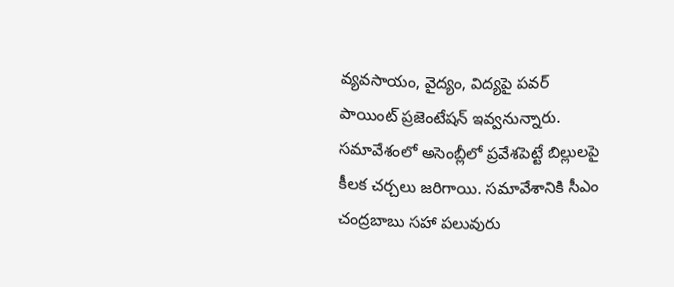వ్య‌వ‌సాయం, వైద్యం, విద్య‌పై ప‌వ‌ర్ పాయింట్ ప్ర‌జెంటేష‌న్ ఇవ్వ‌నున్నారు. స‌మావేశంలో అసెంబ్లీలో ప్రవేశపెట్టే బిల్లులపై కీల‌క చ‌ర్చ‌లు జ‌రిగాయి. స‌మావేశానికి సీఎం చంద్ర‌బాబు స‌హా ప‌లువురు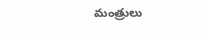మంత్రులు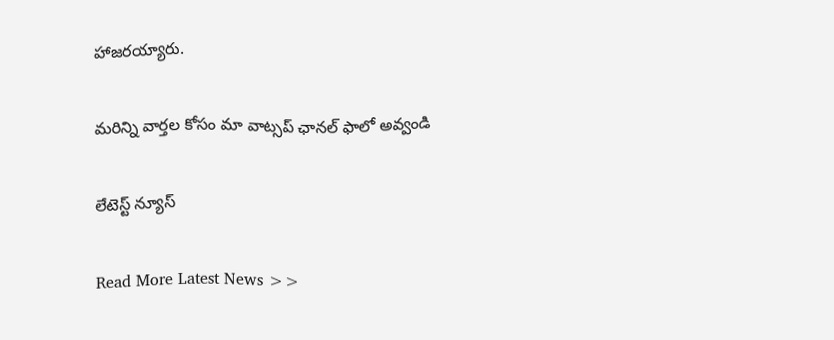హాజ‌ర‌య్యారు.

మ‌రిన్ని వార్త‌ల కోసం మా వాట్స‌ప్ ఛాన‌ల్ ఫాలో అవ్వండి

లేటెస్ట్ న్యూస్‌

Read More Latest News >>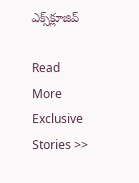ఎక్స్‌క్లూజివ్‌

Read More Exclusive Stories >>